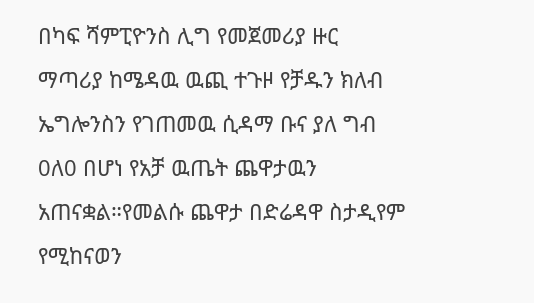በካፍ ሻምፒዮንስ ሊግ የመጀመሪያ ዙር ማጣሪያ ከሜዳዉ ዉጪ ተጉዞ የቻዱን ክለብ ኤግሎንስን የገጠመዉ ሲዳማ ቡና ያለ ግብ 0ለ0 በሆነ የአቻ ዉጤት ጨዋታዉን አጠናቋል።የመልሱ ጨዋታ በድሬዳዋ ስታዲየም የሚከናወን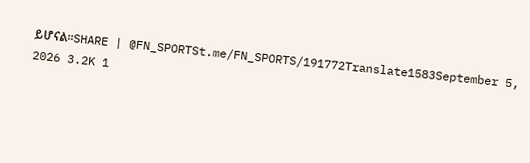ይሆናል።SHARE | @FN_SPORTSt.me/FN_SPORTS/191772Translate1583September 5, 2026 3.2K 1